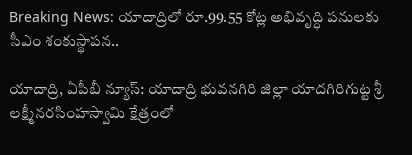Breaking News: యాదాద్రిలో రూ.99.55 కోట్ల అభివృద్ధి పనులకు సీఎం శంకుస్థాపన..

యాదాద్రి, ఏపీబీ న్యూస్: యాదాద్రి భువనగిరి జిల్లా యాదగిరిగుట్ట శ్రీ లక్ష్మీనరసింహస్వామి క్షేత్రంలో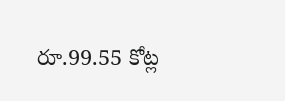రూ.99.55 కోట్ల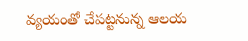వ్యయంతో చేపట్టనున్న ఆలయ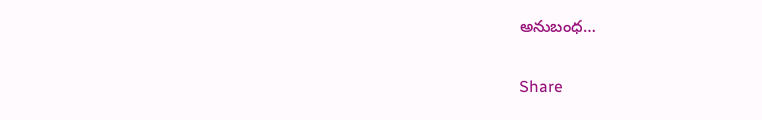అనుబంధ…

Share